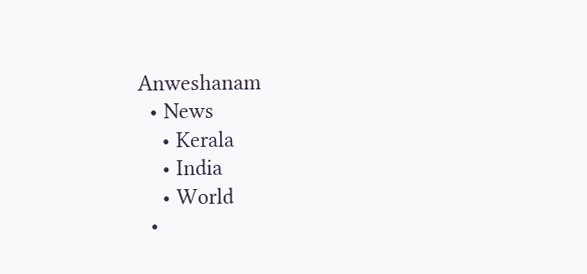Anweshanam
  • News
    • Kerala
    • India
    • World
  •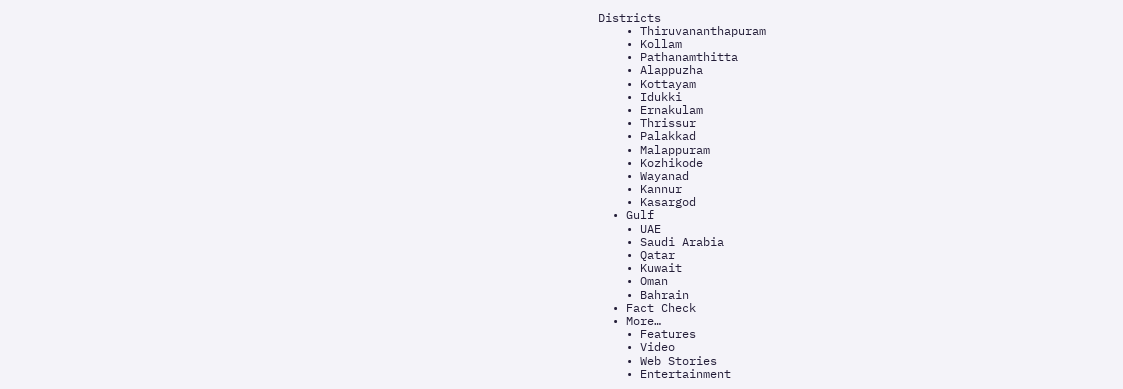Districts
    • Thiruvananthapuram
    • Kollam
    • Pathanamthitta
    • Alappuzha
    • Kottayam
    • Idukki
    • Ernakulam
    • Thrissur
    • Palakkad
    • Malappuram
    • Kozhikode
    • Wayanad
    • Kannur
    • Kasargod
  • Gulf
    • UAE
    • Saudi Arabia
    • Qatar
    • Kuwait
    • Oman
    • Bahrain
  • Fact Check
  • More…
    • Features
    • Video
    • Web Stories
    • Entertainment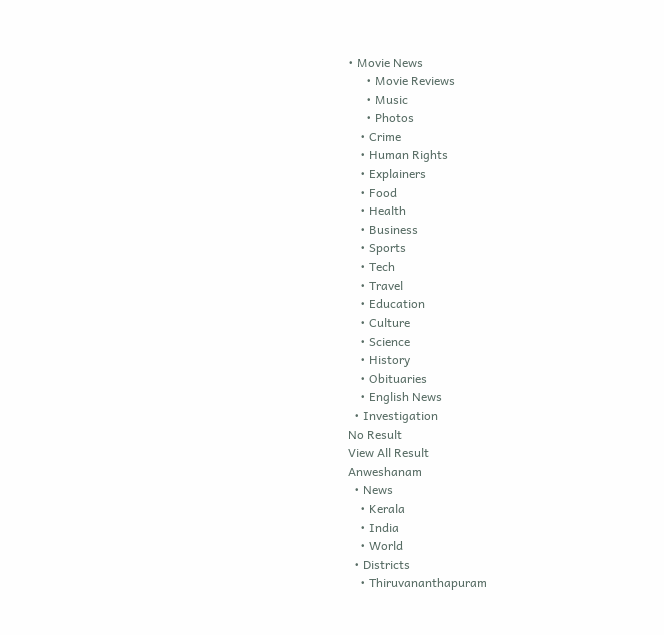• Movie News
      • Movie Reviews
      • Music
      • Photos
    • Crime
    • Human Rights
    • Explainers
    • Food
    • Health
    • Business
    • Sports
    • Tech
    • Travel
    • Education
    • Culture
    • Science
    • History
    • Obituaries
    • English News
  • Investigation
No Result
View All Result
Anweshanam
  • News
    • Kerala
    • India
    • World
  • Districts
    • Thiruvananthapuram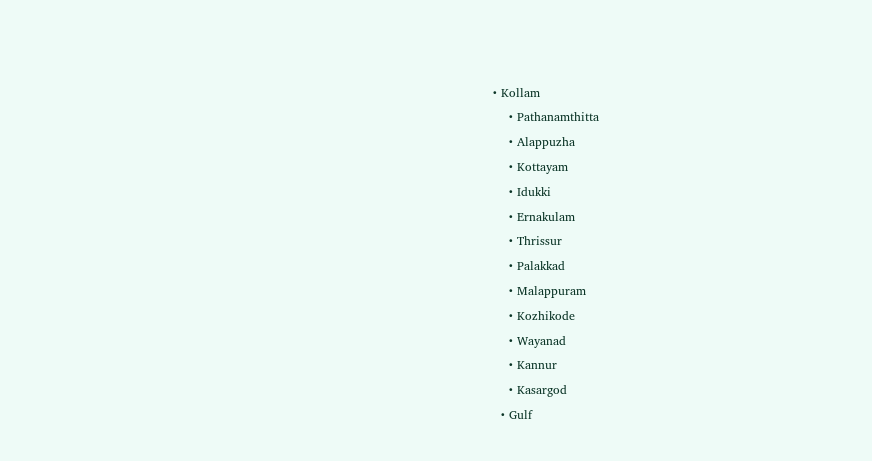• Kollam
    • Pathanamthitta
    • Alappuzha
    • Kottayam
    • Idukki
    • Ernakulam
    • Thrissur
    • Palakkad
    • Malappuram
    • Kozhikode
    • Wayanad
    • Kannur
    • Kasargod
  • Gulf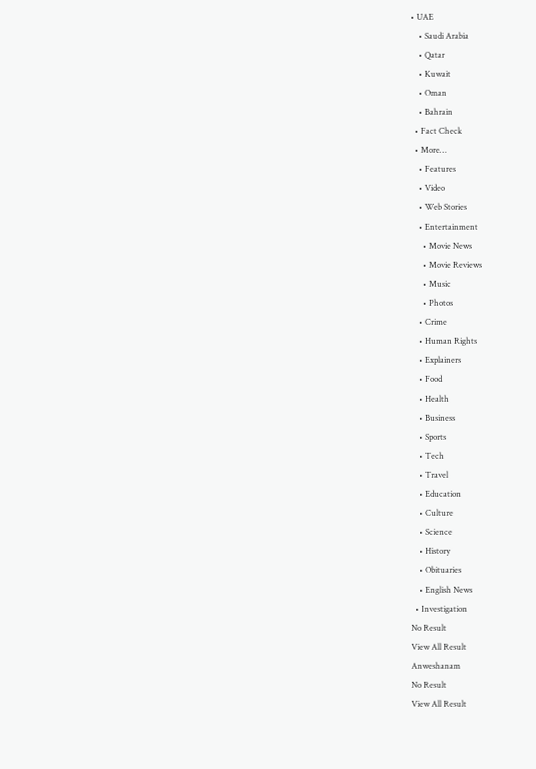• UAE
    • Saudi Arabia
    • Qatar
    • Kuwait
    • Oman
    • Bahrain
  • Fact Check
  • More…
    • Features
    • Video
    • Web Stories
    • Entertainment
      • Movie News
      • Movie Reviews
      • Music
      • Photos
    • Crime
    • Human Rights
    • Explainers
    • Food
    • Health
    • Business
    • Sports
    • Tech
    • Travel
    • Education
    • Culture
    • Science
    • History
    • Obituaries
    • English News
  • Investigation
No Result
View All Result
Anweshanam
No Result
View All Result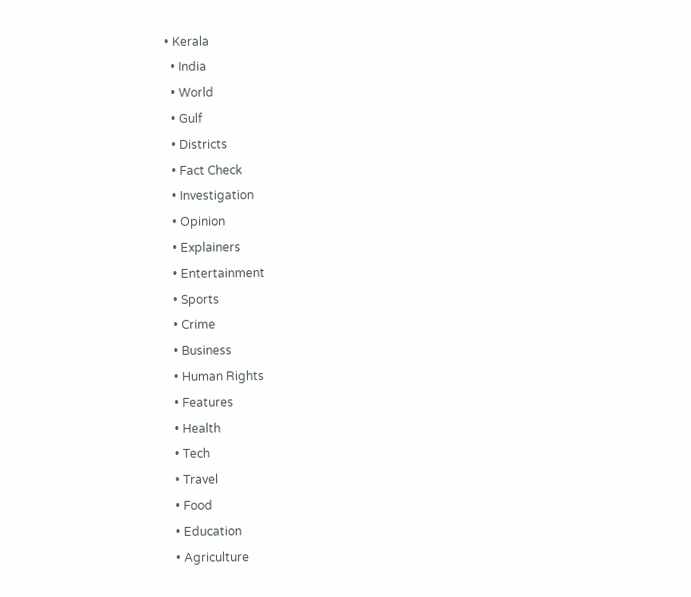• Kerala
  • India
  • World
  • Gulf
  • Districts
  • Fact Check
  • Investigation
  • Opinion
  • Explainers
  • Entertainment
  • Sports
  • Crime
  • Business
  • Human Rights
  • Features
  • Health
  • Tech
  • Travel
  • Food
  • Education
  • Agriculture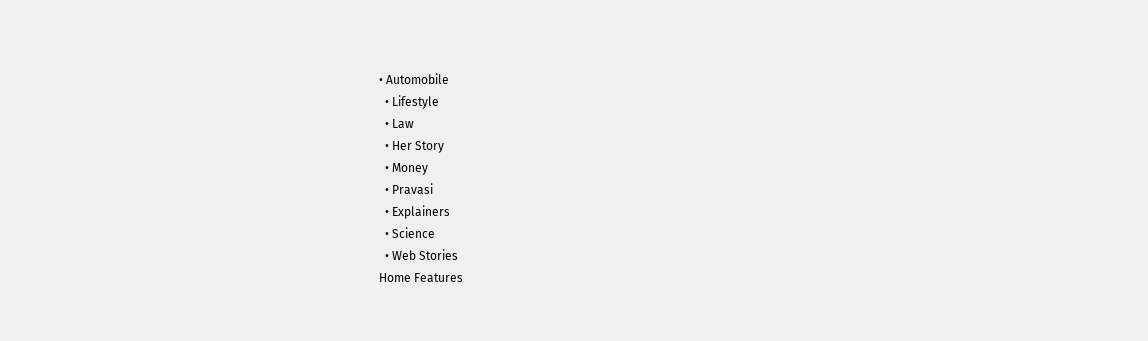• Automobile
  • Lifestyle
  • Law
  • Her Story
  • Money
  • Pravasi
  • Explainers
  • Science
  • Web Stories
Home Features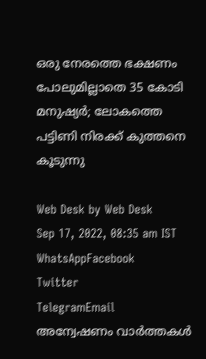ഒരു നേരത്തെ ഭക്ഷണം പോലുമില്ലാതെ 35 കോടി മനുഷ്യർ; ലോകത്തെ പട്ടിണി നിരക്ക് കുത്തനെ കൂടുന്നു

Web Desk by Web Desk
Sep 17, 2022, 08:35 am IST
WhatsAppFacebook
Twitter
TelegramEmail
അന്വേഷണം വാർത്തകൾ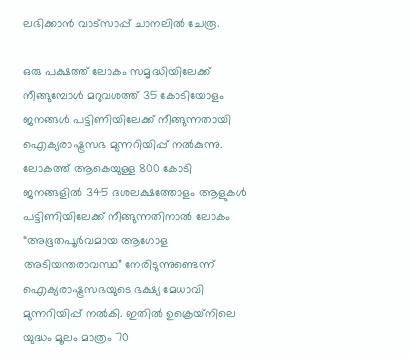ലഭിക്കാന്‍ വാട്സാപ്പ് ചാനലില്‍ ചേരൂ.

ഒരു പക്ഷത്ത് ലോകം സമൃദ്ധിയിലേക്ക് നീങ്ങുമ്പോൾ മറുവശത്ത് 35 കോടിയോളം ജനങ്ങൾ പട്ടിണിയിലേക്ക് നീങ്ങുന്നതായി ഐക്യരാഷ്ട്രസഭ മുന്നറിയിപ്പ് നൽകുന്നു. ലോകത്ത് ആകെയുള്ള 800 കോടി ജനങ്ങളിൽ 345 ദശലക്ഷത്തോളം ആളുകൾ പട്ടിണിയിലേക്ക് നീങ്ങുന്നതിനാൽ ലോകം “അഭൂതപൂർവമായ ആഗോള അടിയന്തരാവസ്ഥ” നേരിടുന്നുണ്ടെന്ന് ഐക്യരാഷ്ട്രസഭയുടെ ഭക്ഷ്യ മേധാവി മുന്നറിയിപ്പ് നൽകി. ഇതിൽ ഉക്രെയ്‌നിലെ യുദ്ധം മൂലം മാത്രം 70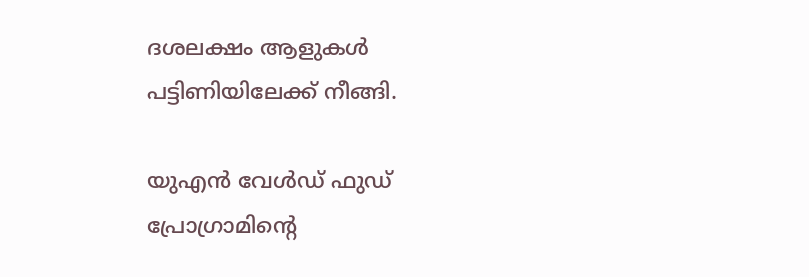ദശലക്ഷം ആളുകൾ പട്ടിണിയിലേക്ക് നീങ്ങി.

യുഎൻ വേൾഡ് ഫുഡ് പ്രോഗ്രാമിന്റെ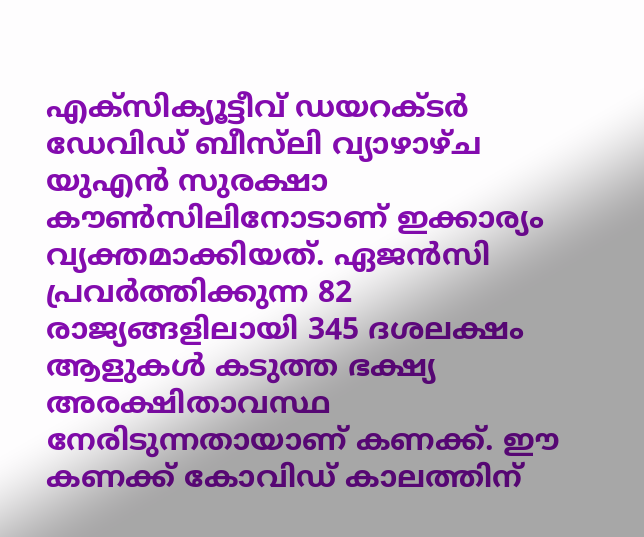എക്‌സിക്യൂട്ടീവ് ഡയറക്ടർ ഡേവിഡ് ബീസ്‌ലി വ്യാഴാഴ്ച യുഎൻ സുരക്ഷാ കൗൺസിലിനോടാണ് ഇക്കാര്യം വ്യക്തമാക്കിയത്. ഏജൻസി പ്രവർത്തിക്കുന്ന 82 രാജ്യങ്ങളിലായി 345 ദശലക്ഷം ആളുകൾ കടുത്ത ഭക്ഷ്യ അരക്ഷിതാവസ്ഥ നേരിടുന്നതായാണ് കണക്ക്. ഈ കണക്ക് കോവിഡ് കാലത്തിന്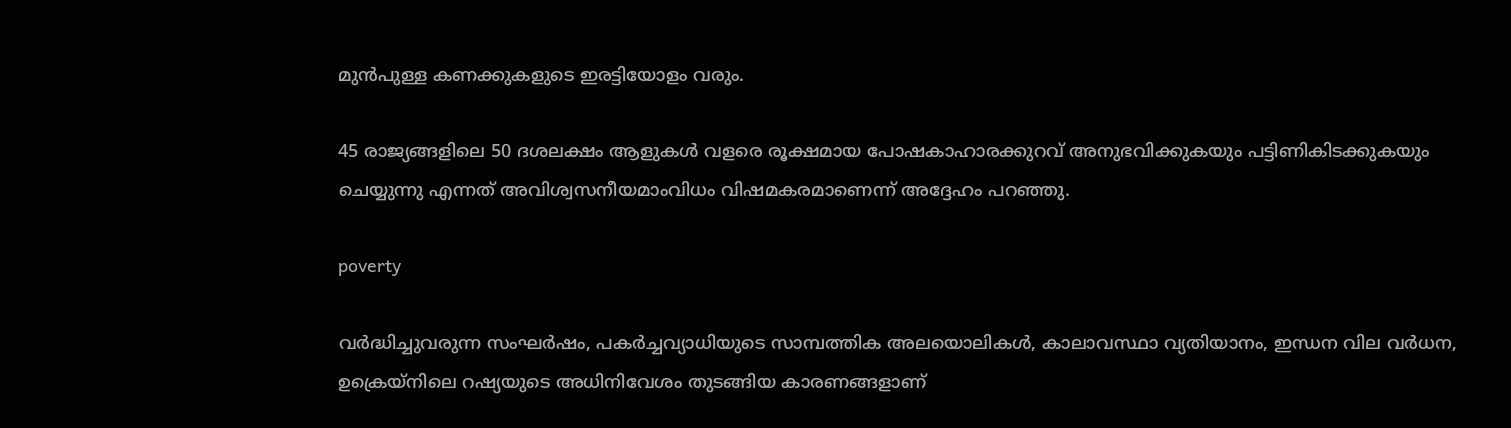മുൻപുള്ള കണക്കുകളുടെ ഇരട്ടിയോളം വരും.

45 രാജ്യങ്ങളിലെ 50 ദശലക്ഷം ആളുകൾ വളരെ രൂക്ഷമായ പോഷകാഹാരക്കുറവ് അനുഭവിക്കുകയും പട്ടിണികിടക്കുകയും ചെയ്യുന്നു എന്നത് അവിശ്വസനീയമാംവിധം വിഷമകരമാണെന്ന് അദ്ദേഹം പറഞ്ഞു.

poverty

വർദ്ധിച്ചുവരുന്ന സംഘർഷം, പകർച്ചവ്യാധിയുടെ സാമ്പത്തിക അലയൊലികൾ, കാലാവസ്ഥാ വ്യതിയാനം, ഇന്ധന വില വർധന, ഉക്രെയ്നിലെ റഷ്യയുടെ അധിനിവേശം തുടങ്ങിയ കാരണങ്ങളാണ്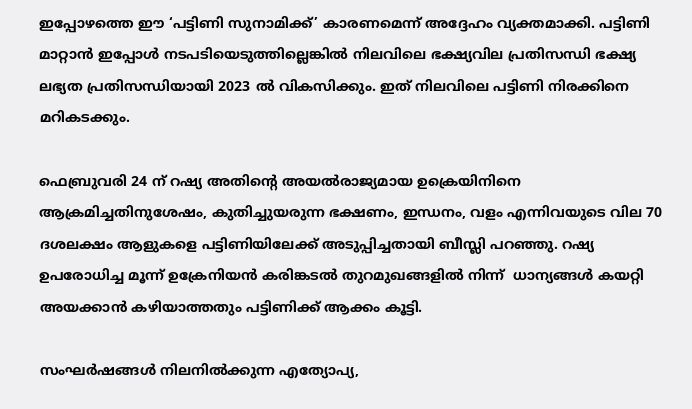ഇപ്പോഴത്തെ ഈ ‘പട്ടിണി സുനാമിക്ക്’ കാരണമെന്ന് അദ്ദേഹം വ്യക്തമാക്കി. പട്ടിണി മാറ്റാൻ ഇപ്പോൾ നടപടിയെടുത്തില്ലെങ്കിൽ നിലവിലെ ഭക്ഷ്യവില പ്രതിസന്ധി ഭക്ഷ്യ ലഭ്യത പ്രതിസന്ധിയായി 2023 ൽ വികസിക്കും. ഇത് നിലവിലെ പട്ടിണി നിരക്കിനെ മറികടക്കും.

ഫെബ്രുവരി 24 ന് റഷ്യ അതിന്റെ അയൽരാജ്യമായ ഉക്രെയിനിനെ  ആക്രമിച്ചതിനുശേഷം, കുതിച്ചുയരുന്ന ഭക്ഷണം, ഇന്ധനം, വളം എന്നിവയുടെ വില 70 ദശലക്ഷം ആളുകളെ പട്ടിണിയിലേക്ക് അടുപ്പിച്ചതായി ബീസ്ലി പറഞ്ഞു. റഷ്യ ഉപരോധിച്ച മൂന്ന് ഉക്രേനിയൻ കരിങ്കടൽ തുറമുഖങ്ങളിൽ നിന്ന്  ധാന്യങ്ങൾ കയറ്റി അയക്കാൻ കഴിയാത്തതും പട്ടിണിക്ക് ആക്കം കൂട്ടി.

സംഘർഷങ്ങൾ നിലനിൽക്കുന്ന എത്യോപ്യ,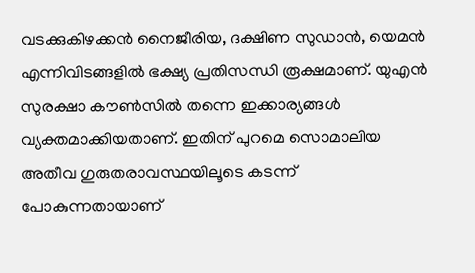വടക്കുകിഴക്കൻ നൈജീരിയ, ദക്ഷിണ സുഡാൻ, യെമൻ എന്നിവിടങ്ങളിൽ ഭക്ഷ്യ പ്രതിസന്ധി രൂക്ഷമാണ്. യുഎൻ സുരക്ഷാ കൗൺസിൽ തന്നെ ഇക്കാര്യങ്ങൾ വ്യക്തമാക്കിയതാണ്. ഇതിന് പുറമെ സൊമാലിയ അതീവ ഗുരുതരാവസ്ഥയിലൂടെ കടന്ന് പോകുന്നതായാണ്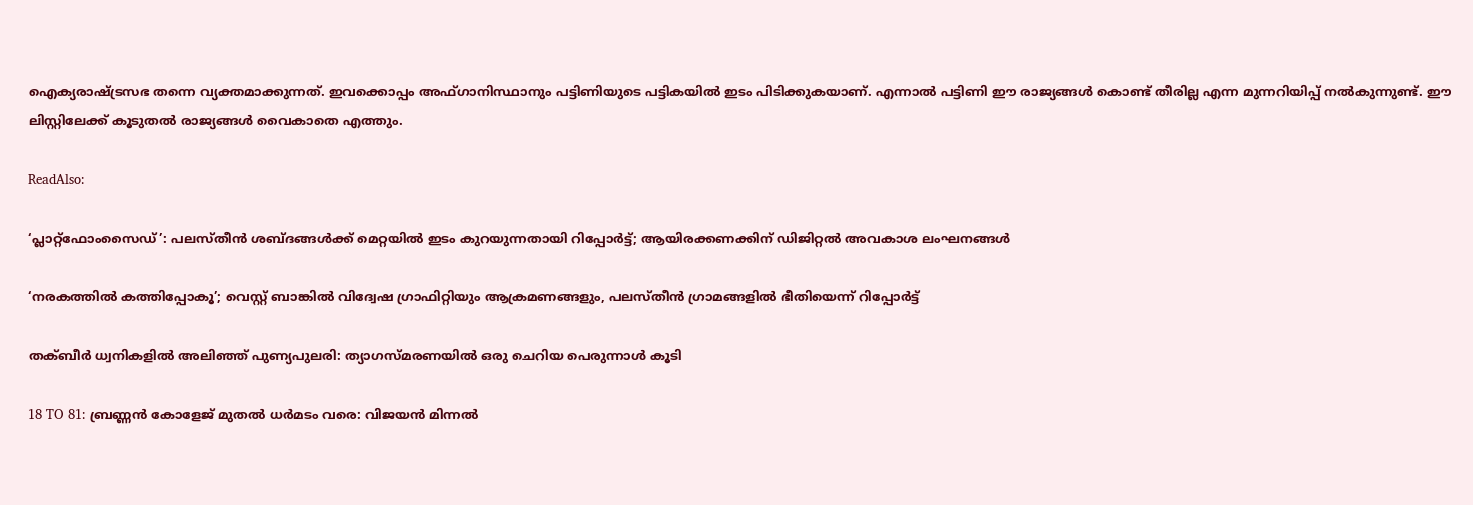ഐക്യരാഷ്ട്രസഭ തന്നെ വ്യക്തമാക്കുന്നത്. ഇവക്കൊപ്പം അഫ്ഗാനിസ്ഥാനും പട്ടിണിയുടെ പട്ടികയിൽ ഇടം പിടിക്കുകയാണ്. എന്നാൽ പട്ടിണി ഈ രാജ്യങ്ങൾ കൊണ്ട് തീരില്ല എന്ന മുന്നറിയിപ്പ് നൽകുന്നുണ്ട്. ഈ ലിസ്റ്റിലേക്ക് കൂടുതൽ രാജ്യങ്ങൾ വൈകാതെ എത്തും.

ReadAlso:

‘പ്ലാറ്റ്ഫോംസൈഡ്’: പലസ്തീൻ ശബ്ദങ്ങൾക്ക് മെറ്റയിൽ ഇടം കുറയുന്നതായി റിപ്പോർട്ട്; ആയിരക്കണക്കിന് ഡിജിറ്റൽ അവകാശ ലംഘനങ്ങൾ

‘നരകത്തിൽ കത്തിപ്പോകൂ’; വെസ്റ്റ് ബാങ്കിൽ വിദ്വേഷ ഗ്രാഫിറ്റിയും ആക്രമണങ്ങളും, പലസ്തീൻ ഗ്രാമങ്ങളിൽ ഭീതിയെന്ന് റിപ്പോർട്ട്

തക്ബീർ ധ്വനികളിൽ അലിഞ്ഞ് പുണ്യപുലരി: ത്യാഗസ്മരണയിൽ ഒരു ചെറിയ പെരുന്നാൾ കൂടി

18 TO 81: ബ്രണ്ണൻ കോളേജ് മുതൽ ധർമടം വരെ: വിജയൻ മിന്നൽ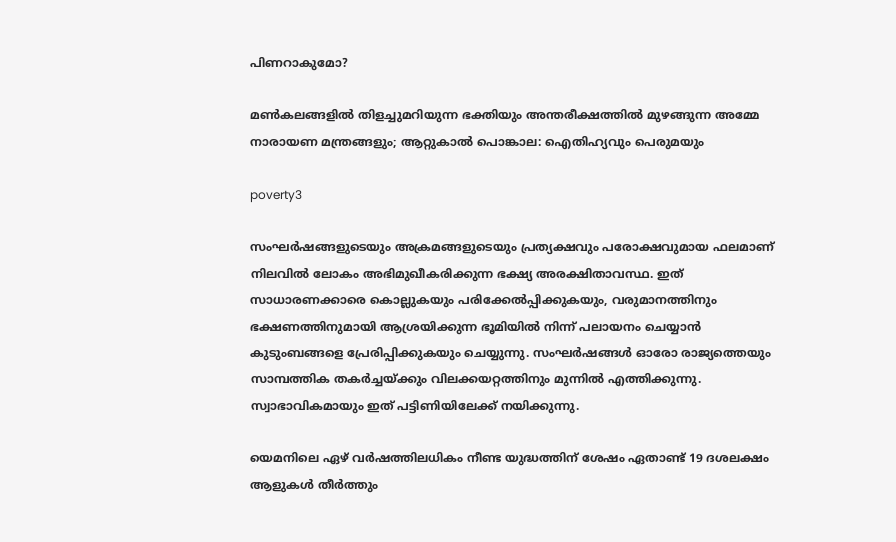പിണറാകുമോ?

മൺകലങ്ങളിൽ തിളച്ചുമറിയുന്ന ഭക്തിയും അന്തരീക്ഷത്തിൽ മുഴങ്ങുന്ന അമ്മേ നാരായണ മന്ത്രങ്ങളും; ആറ്റുകാൽ പൊങ്കാല: ഐതിഹ്യവും പെരുമയും

poverty3

സംഘർഷങ്ങളുടെയും അക്രമങ്ങളുടെയും പ്രത്യക്ഷവും പരോക്ഷവുമായ ഫലമാണ് നിലവിൽ ലോകം അഭിമുഖീകരിക്കുന്ന ഭക്ഷ്യ അരക്ഷിതാവസ്ഥ. ഇത് സാധാരണക്കാരെ കൊല്ലുകയും പരിക്കേൽപ്പിക്കുകയും, വരുമാനത്തിനും ഭക്ഷണത്തിനുമായി ആശ്രയിക്കുന്ന ഭൂമിയിൽ നിന്ന് പലായനം ചെയ്യാൻ കുടുംബങ്ങളെ പ്രേരിപ്പിക്കുകയും ചെയ്യുന്നു. സംഘർഷങ്ങൾ ഓരോ രാജ്യത്തെയും സാമ്പത്തിക തകർച്ചയ്ക്കും വിലക്കയറ്റത്തിനും മുന്നിൽ എത്തിക്കുന്നു. സ്വാഭാവികമായും ഇത് പട്ടിണിയിലേക്ക് നയിക്കുന്നു.

യെമനിലെ ഏഴ് വർഷത്തിലധികം നീണ്ട യുദ്ധത്തിന് ശേഷം ഏതാണ്ട് 19 ദശലക്ഷം ആളുകൾ തീർത്തും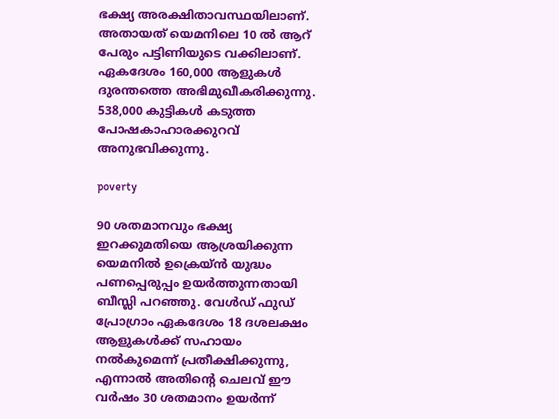ഭക്ഷ്യ അരക്ഷിതാവസ്ഥയിലാണ്. അതായത് യെമനിലെ 10 ൽ ആറ് പേരും പട്ടിണിയുടെ വക്കിലാണ്.  ഏകദേശം 160,000 ആളുകൾ ദുരന്തത്തെ അഭിമുഖീകരിക്കുന്നു. 538,000 കുട്ടികൾ കടുത്ത പോഷകാഹാരക്കുറവ് അനുഭവിക്കുന്നു.

poverty

90 ശതമാനവും ഭക്ഷ്യ ഇറക്കുമതിയെ ആശ്രയിക്കുന്ന യെമനിൽ ഉക്രെയ്ൻ യുദ്ധം പണപ്പെരുപ്പം ഉയർത്തുന്നതായി ബീസ്ലി പറഞ്ഞു. വേൾഡ് ഫുഡ് പ്രോഗ്രാം ഏകദേശം 18 ദശലക്ഷം ആളുകൾക്ക് സഹായം നൽകുമെന്ന് പ്രതീക്ഷിക്കുന്നു, എന്നാൽ അതിന്റെ ചെലവ് ഈ വർഷം 30 ശതമാനം ഉയർന്ന്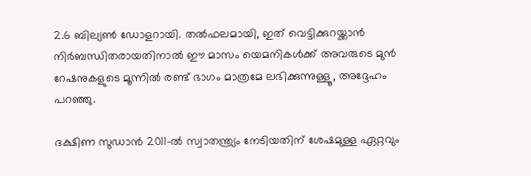2.6 ബില്യൺ ഡോളറായി. തൽഫലമായി, ഇത് വെട്ടിക്കുറയ്ക്കാൻ നിർബന്ധിതരായതിനാൽ ഈ മാസം യെമനികൾക്ക് അവരുടെ മുൻ റേഷനുകളുടെ മൂന്നിൽ രണ്ട് ഭാഗം മാത്രമേ ലഭിക്കുന്നുള്ളൂ, അദ്ദേഹം പറഞ്ഞു.

ദക്ഷിണ സുഡാൻ 2011-ൽ സ്വാതന്ത്ര്യം നേടിയതിന് ശേഷമുള്ള ഏറ്റവും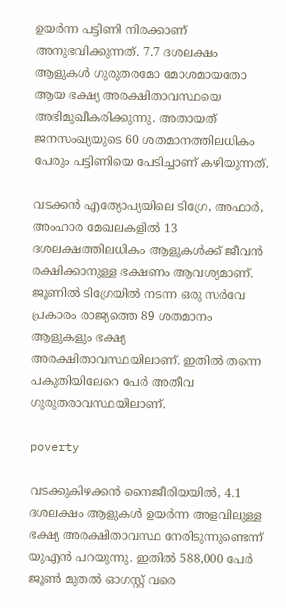ഉയർന്ന പട്ടിണി നിരക്കാണ് അനുഭവിക്കുന്നത്. 7.7 ദശലക്ഷം ആളുകൾ ഗുരുതരമോ മോശമായതോ ആയ ഭക്ഷ്യ അരക്ഷിതാവസ്ഥയെ അഭിമുഖീകരിക്കുന്നു. അതായത്  ജനസംഖ്യയുടെ 60 ശതമാനത്തിലധികം പേരും പട്ടിണിയെ പേടിച്ചാണ് കഴിയുന്നത്.

വടക്കൻ എത്യോപ്യയിലെ ടിഗ്രേ, അഫാർ, അംഹാര മേഖലകളിൽ 13 ദശലക്ഷത്തിലധികം ആളുകൾക്ക് ജീവൻ രക്ഷിക്കാനുള്ള ഭക്ഷണം ആവശ്യമാണ്. ജൂണിൽ ടിഗ്രേയിൽ നടന്ന ഒരു സർവേ പ്രകാരം രാജ്യത്തെ 89 ശതമാനം ആളുകളും ഭക്ഷ്യ അരക്ഷിതാവസ്ഥയിലാണ്. ഇതിൽ തന്നെ പകുതിയിലേറെ പേർ അതീവ ഗുരുതരാവസ്ഥയിലാണ്.

poverty

വടക്കുകിഴക്കൻ നൈജീരിയയിൽ, 4.1 ദശലക്ഷം ആളുകൾ ഉയർന്ന അളവിലുള്ള ഭക്ഷ്യ അരക്ഷിതാവസ്ഥ നേരിടുന്നുണ്ടെന്ന് യുഎൻ പറയുന്നു. ഇതിൽ 588,000 പേർ ജൂൺ മുതൽ ഓഗസ്റ്റ് വരെ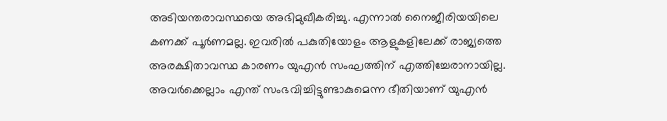അടിയന്തരാവസ്ഥയെ അഭിമുഖീകരിച്ചു. എന്നാൽ നൈജീരിയയിലെ കണക്ക് പൂർണമല്ല. ഇവരിൽ പകുതിയോളം ആളുകളിലേക്ക് രാജ്യത്തെ അരക്ഷിതാവസ്ഥ കാരണം യുഎൻ സംഘത്തിന് എത്തിച്ചേരാനായില്ല. അവർക്കെല്ലാം എന്ത് സംഭവിച്ചിട്ടുണ്ടാകുമെന്ന ഭീതിയാണ് യുഎൻ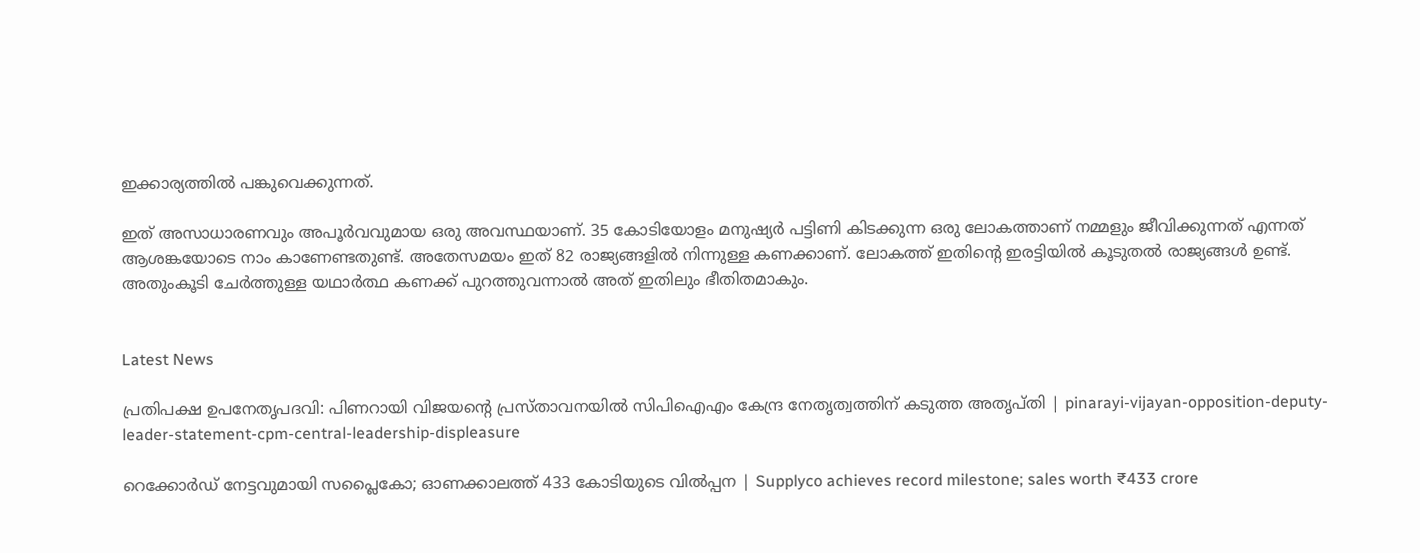ഇക്കാര്യത്തിൽ പങ്കുവെക്കുന്നത്.

ഇത് അസാധാരണവും അപൂർവവുമായ ഒരു അവസ്ഥയാണ്. 35 കോടിയോളം മനുഷ്യർ പട്ടിണി കിടക്കുന്ന ഒരു ലോകത്താണ് നമ്മളും ജീവിക്കുന്നത് എന്നത് ആശങ്കയോടെ നാം കാണേണ്ടതുണ്ട്. അതേസമയം ഇത് 82 രാജ്യങ്ങളിൽ നിന്നുള്ള കണക്കാണ്. ലോകത്ത് ഇതിന്റെ ഇരട്ടിയിൽ കൂടുതൽ രാജ്യങ്ങൾ ഉണ്ട്. അതുംകൂടി ചേർത്തുള്ള യഥാർത്ഥ കണക്ക് പുറത്തുവന്നാൽ അത് ഇതിലും ഭീതിതമാകും.


Latest News

പ്രതിപക്ഷ ഉപനേതൃപദവി: പിണറായി വിജയൻ്റെ പ്രസ്താവനയിൽ സിപിഐഎം കേന്ദ്ര നേതൃത്വത്തിന് കടുത്ത അതൃപ്തി | pinarayi-vijayan-opposition-deputy-leader-statement-cpm-central-leadership-displeasure

റെക്കോര്‍ഡ് നേട്ടവുമായി സപ്ലൈകോ; ഓണക്കാലത്ത് 433 കോടിയുടെ വില്‍പ്പന | Supplyco achieves record milestone; sales worth ₹433 crore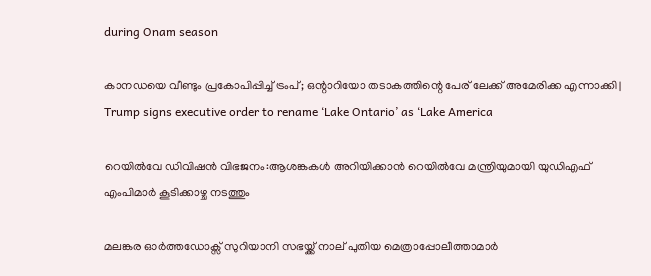during Onam season

കാനഡയെ വീണ്ടും പ്രകോപിപ്പിച്ച് ട്രംപ്; ഒന്റാറിയോ തടാകത്തിന്റെ പേര് ലേക്ക് അമേരിക്ക എന്നാക്കി | Trump signs executive order to rename ‘Lake Ontario’ as ‘Lake America

റെയില്‍വേ ഡിവിഷന്‍ വിഭജനം:ആശങ്കകള്‍ അറിയിക്കാന്‍ റെയില്‍വേ മന്ത്രിയുമായി യുഡിഎഫ് എംപിമാര്‍ കൂടിക്കാഴ്ച നടത്തും

മലങ്കര ഓര്‍ത്തഡോക്സ് സുറിയാനി സഭയ്ക്ക് നാല് പുതിയ മെത്രാപ്പോലീത്താമാര്‍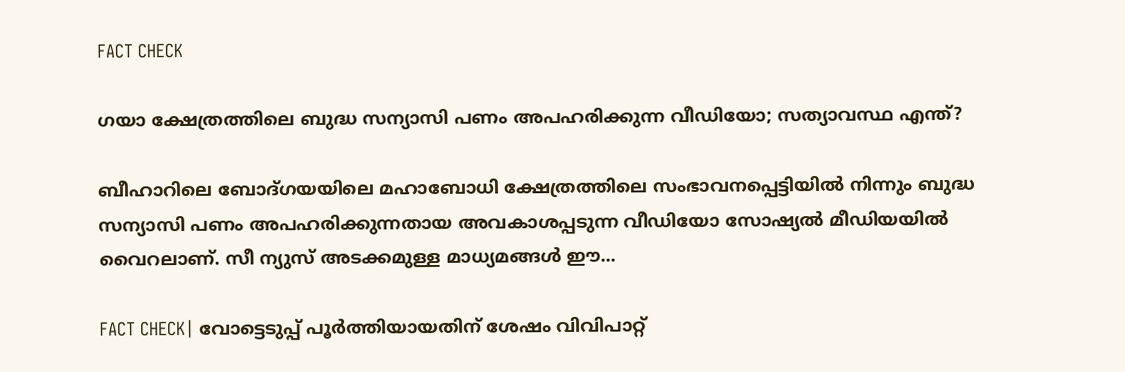FACT CHECK

ഗയാ ക്ഷേത്രത്തിലെ ബുദ്ധ സന്യാസി പണം അപഹരിക്കുന്ന വീഡിയോ; സത്യാവസ്ഥ എന്ത്?

ബീഹാറിലെ ബോദ്ഗയയിലെ മഹാബോധി ക്ഷേത്രത്തിലെ സംഭാവനപ്പെട്ടിയില്‍ നിന്നും ബുദ്ധ സന്യാസി പണം അപഹരിക്കുന്നതായ അവകാശപ്പടുന്ന വീഡിയോ സോഷ്യല്‍ മീഡിയയില്‍ വൈറലാണ്. സീ ന്യുസ് അടക്കമുള്ള മാധ്യമങ്ങള്‍ ഈ...

FACT CHECK| വോട്ടെടുപ്പ് പൂർത്തിയായതിന് ശേഷം വിവിപാറ്റ്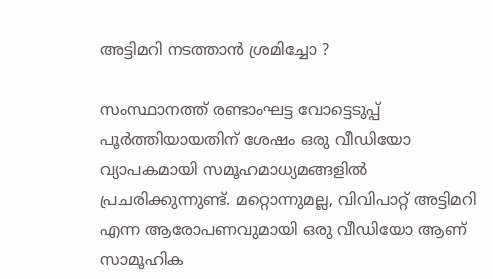അട്ടിമറി നടത്താൻ ശ്രമിച്ചോ ?

സംസ്ഥാനത്ത് രണ്ടാംഘട്ട വോട്ടെടുപ്പ് പൂർത്തിയായതിന് ശേഷം ഒരു വീഡിയോ വ്യാപകമായി സമൂഹമാധ്യമങ്ങളിൽ പ്രചരിക്കുന്നുണ്ട്. മറ്റൊന്നുമല്ല, വിവിപാറ്റ് അട്ടിമറി എന്ന ആരോപണവുമായി ഒരു വീഡിയോ ആണ് സാമൂഹിക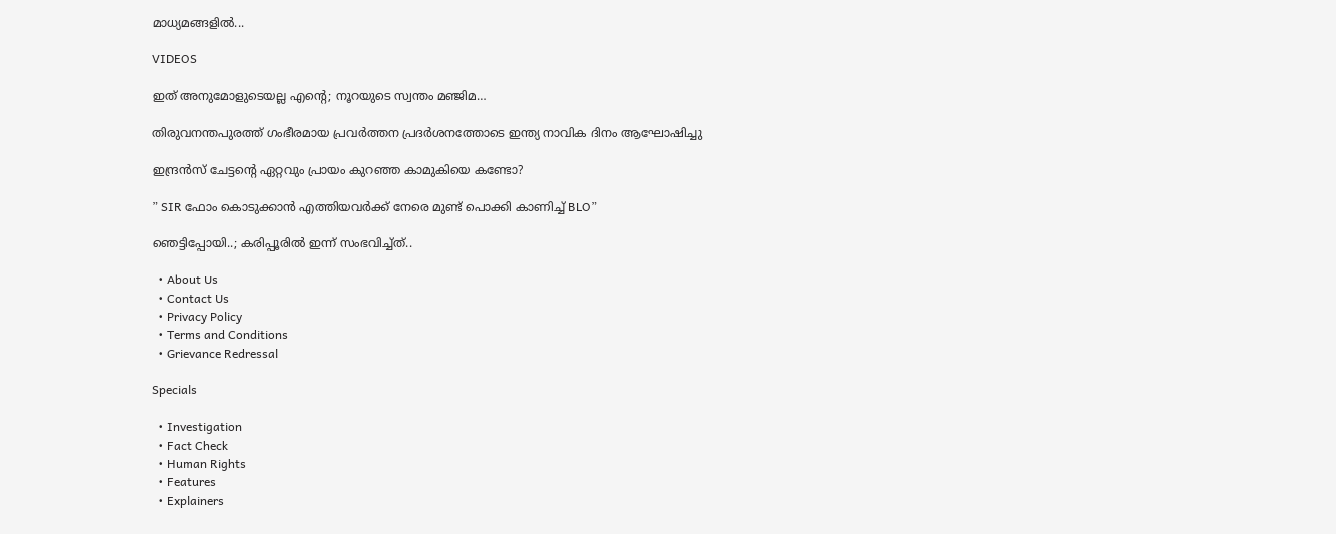മാധ്യമങ്ങളിൽ...

VIDEOS

ഇത് അനുമോളുടെയല്ല എന്റെ; നൂറയുടെ സ്വന്തം മഞ്ജിമ…

തിരുവനന്തപുരത്ത് ഗംഭീരമായ പ്രവർത്തന പ്രദർശനത്തോടെ ഇന്ത്യ നാവിക ദിനം ആഘോഷിച്ചു

ഇന്ദ്രൻസ് ചേട്ടന്റെ ഏറ്റവും പ്രായം കുറഞ്ഞ കാമുകിയെ കണ്ടോ?

” SIR ഫോം കൊടുക്കാൻ എത്തിയവർക്ക് നേരെ മുണ്ട് പൊക്കി കാണിച്ച് BLO”

ഞെട്ടിപ്പോയി..; കരിപ്പൂരിൽ ഇന്ന് സംഭവിച്ച്ത്..

  • About Us
  • Contact Us
  • Privacy Policy
  • Terms and Conditions
  • Grievance Redressal

Specials

  • Investigation
  • Fact Check
  • Human Rights
  • Features
  • Explainers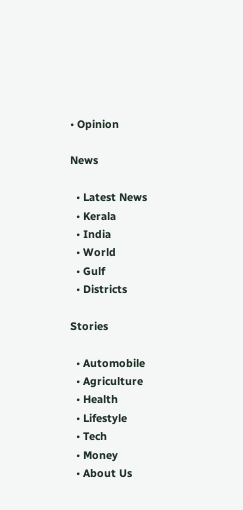• Opinion

News

  • Latest News
  • Kerala
  • India
  • World
  • Gulf
  • Districts

Stories

  • Automobile
  • Agriculture
  • Health
  • Lifestyle
  • Tech
  • Money
  • About Us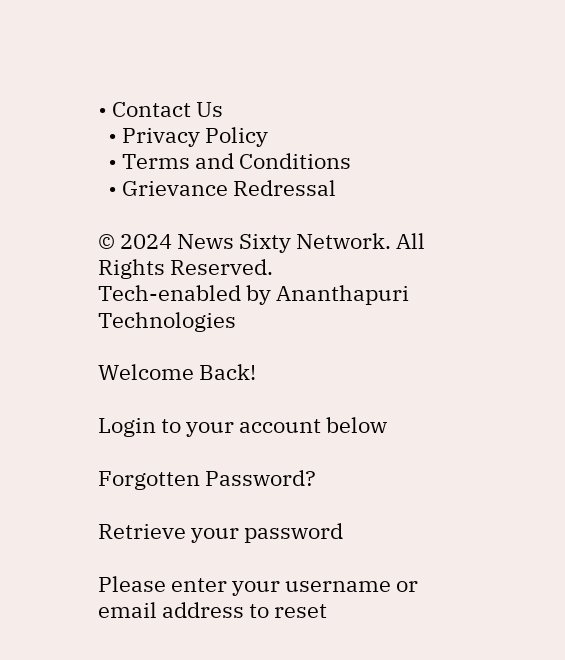• Contact Us
  • Privacy Policy
  • Terms and Conditions
  • Grievance Redressal

© 2024 News Sixty Network. All Rights Reserved.
Tech-enabled by Ananthapuri Technologies

Welcome Back!

Login to your account below

Forgotten Password?

Retrieve your password

Please enter your username or email address to reset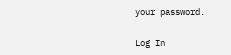your password.

Log In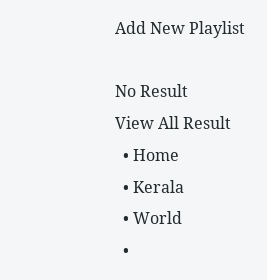Add New Playlist

No Result
View All Result
  • Home
  • Kerala
  • World
  •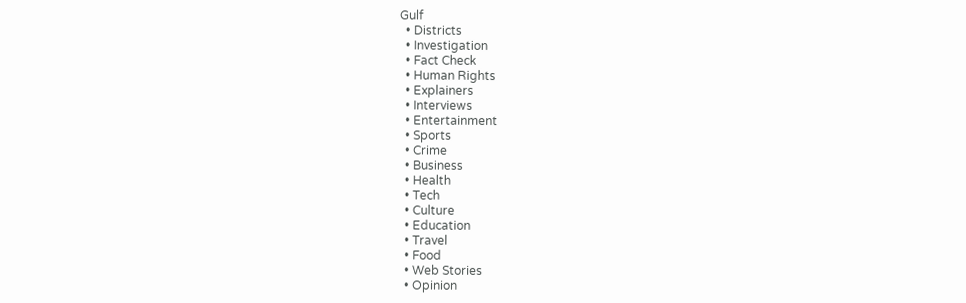Gulf
  • Districts
  • Investigation
  • Fact Check
  • Human Rights
  • Explainers
  • Interviews
  • Entertainment
  • Sports
  • Crime
  • Business
  • Health
  • Tech
  • Culture
  • Education
  • Travel
  • Food
  • Web Stories
  • Opinion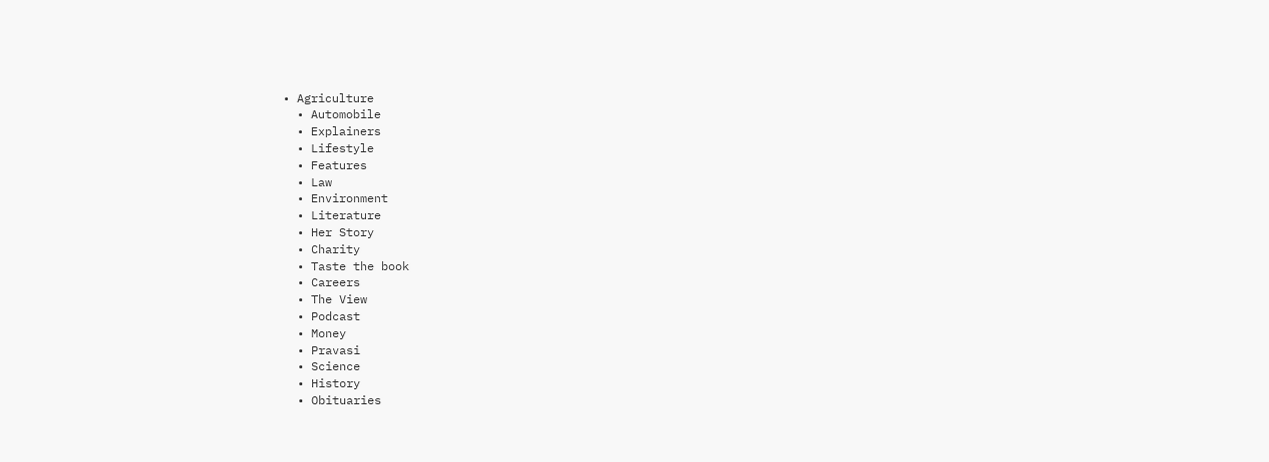• Agriculture
  • Automobile
  • Explainers
  • Lifestyle
  • Features
  • Law
  • Environment
  • Literature
  • Her Story
  • Charity
  • Taste the book
  • Careers
  • The View
  • Podcast
  • Money
  • Pravasi
  • Science
  • History
  • Obituaries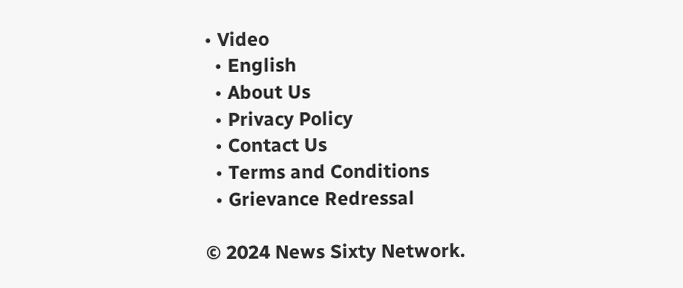• Video
  • English
  • About Us
  • Privacy Policy
  • Contact Us
  • Terms and Conditions
  • Grievance Redressal

© 2024 News Sixty Network.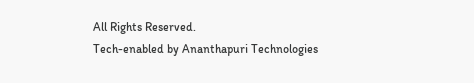All Rights Reserved.
Tech-enabled by Ananthapuri Technologies